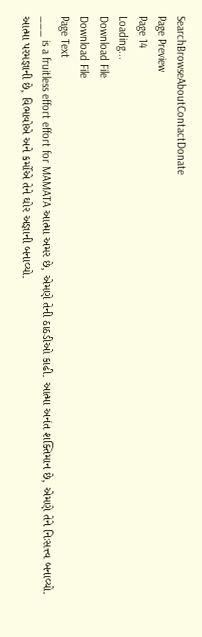SearchBrowseAboutContactDonate
Page Preview
Page 14
Loading...
Download File
Download File
Page Text
___ is a fruitless effort effort for MAMATA આત્મા અમર છે, એમણે તેની ઠાઠડીઓ કાઢી. આત્મા અનંત શક્તિમાન છે, એમણે તેને નિઃસત્ત્વ બનાવ્યો. આત્મા પરમજ્ઞાની છે, વિભાવોએ અને કર્મોએ તેને ઘોર અજ્ઞાની બનાવ્યો.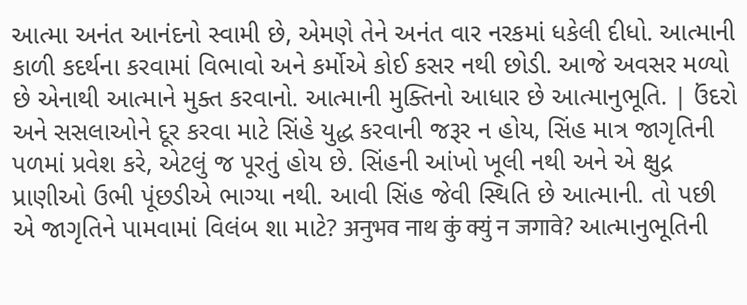આત્મા અનંત આનંદનો સ્વામી છે, એમણે તેને અનંત વાર નરકમાં ધકેલી દીધો. આત્માની કાળી કદર્થના કરવામાં વિભાવો અને કર્મોએ કોઈ કસર નથી છોડી. આજે અવસર મળ્યો છે એનાથી આત્માને મુક્ત કરવાનો. આત્માની મુક્તિનો આધાર છે આત્માનુભૂતિ. | ઉંદરો અને સસલાઓને દૂર કરવા માટે સિંહે યુદ્ધ કરવાની જરૂર ન હોય, સિંહ માત્ર જાગૃતિની પળમાં પ્રવેશ કરે, એટલું જ પૂરતું હોય છે. સિંહની આંખો ખૂલી નથી અને એ ક્ષુદ્ર પ્રાણીઓ ઉભી પૂંછડીએ ભાગ્યા નથી. આવી સિંહ જેવી સ્થિતિ છે આત્માની. તો પછી એ જાગૃતિને પામવામાં વિલંબ શા માટે? अनुभव नाथ कुं क्युं न जगावे? આત્માનુભૂતિની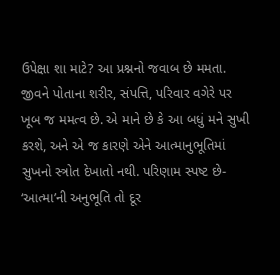ઉપેક્ષા શા માટે? આ પ્રશ્નનો જવાબ છે મમતા. જીવને પોતાના શરીર, સંપત્તિ, પરિવાર વગેરે પર ખૂબ જ મમત્વ છે. એ માને છે કે આ બધું મને સુખી કરશે, અને એ જ કારણે એને આત્માનુભૂતિમાં સુખનો સ્ત્રોત દેખાતો નથી. પરિણામ સ્પષ્ટ છે- ‘આત્મા’ની અનુભૂતિ તો દૂર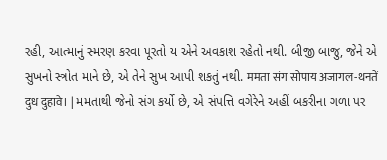રહી, આત્માનું સ્મરણ કરવા પૂરતો ય એને અવકાશ રહેતો નથી. બીજી બાજુ, જેને એ સુખનો સ્ત્રોત માને છે, એ તેને સુખ આપી શકતું નથી. ममता संग सोपाय अजागल-थनतें दुध दुहावे। | મમતાથી જેનો સંગ કર્યો છે, એ સંપત્તિ વગેરેને અહીં બકરીના ગળા પર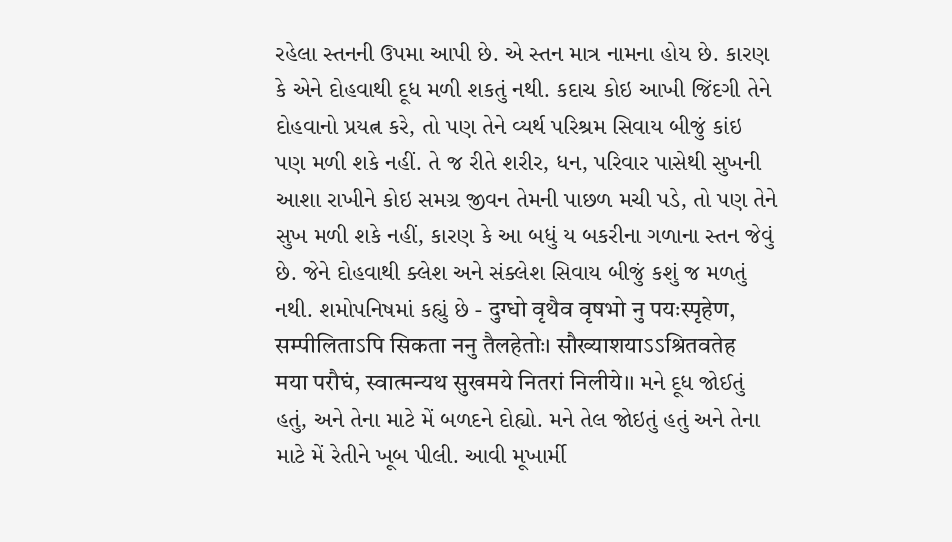રહેલા સ્તનની ઉપમા આપી છે. એ સ્તન માત્ર નામના હોય છે. કારણ કે એને દોહવાથી દૂધ મળી શકતું નથી. કદાચ કોઇ આખી જિંદગી તેને દોહવાનો પ્રયત્ન કરે, તો પણ તેને વ્યર્થ પરિશ્રમ સિવાય બીજું કાંઇ પણ મળી શકે નહીં. તે જ રીતે શરીર, ધન, પરિવાર પાસેથી સુખની આશા રાખીને કોઇ સમગ્ર જીવન તેમની પાછળ મચી પડે, તો પણ તેને સુખ મળી શકે નહીં, કારણ કે આ બધું ય બકરીના ગળાના સ્તન જેવું છે. જેને દોહવાથી ક્લેશ અને સંક્લેશ સિવાય બીજું કશું જ મળતું નથી. શમોપનિષમાં કહ્યું છે - दुग्धो वृथैव वृषभो नु पयःस्पृहेण, सम्पीलिताऽपि सिकता ननु तैलहेतोः। सौख्याशयाऽऽश्रितवतेह मया परौघं, स्वात्मन्यथ सुखमये नितरां निलीये।। મને દૂધ જોઈતું હતું, અને તેના માટે મેં બળદને દોહ્યો. મને તેલ જોઇતું હતું અને તેના માટે મેં રેતીને ખૂબ પીલી. આવી મૂખાર્મી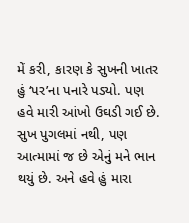મેં કરી, કારણ કે સુખની ખાતર હું ‘પર’ના પનારે પડ્યો. પણ હવે મારી આંખો ઉઘડી ગઈ છે. સુખ પુગલમાં નથી, પણ આત્મામાં જ છે એનું મને ભાન થયું છે. અને હવે હું મારા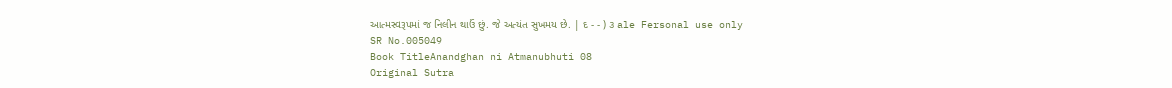આત્મસ્વરૂપમાં જ નિલીન થાઉં છું. જે અત્યંત સુખમય છે. | દ - - ) ૩ ale Fersonal use only
SR No.005049
Book TitleAnandghan ni Atmanubhuti 08
Original Sutra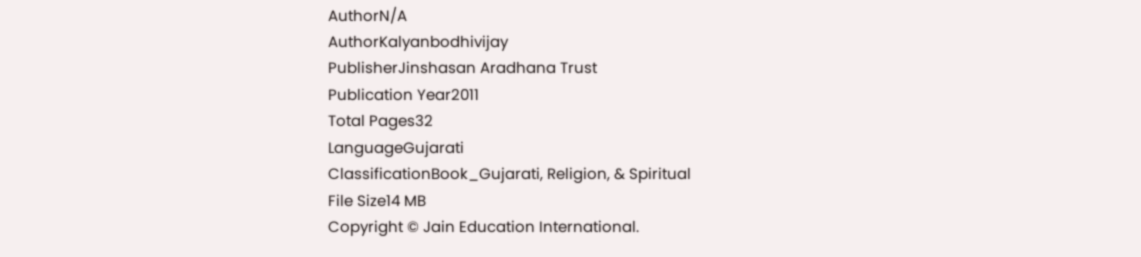AuthorN/A
AuthorKalyanbodhivijay
PublisherJinshasan Aradhana Trust
Publication Year2011
Total Pages32
LanguageGujarati
ClassificationBook_Gujarati, Religion, & Spiritual
File Size14 MB
Copyright © Jain Education International.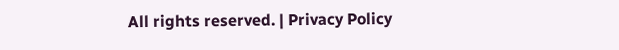All rights reserved. | Privacy Policy